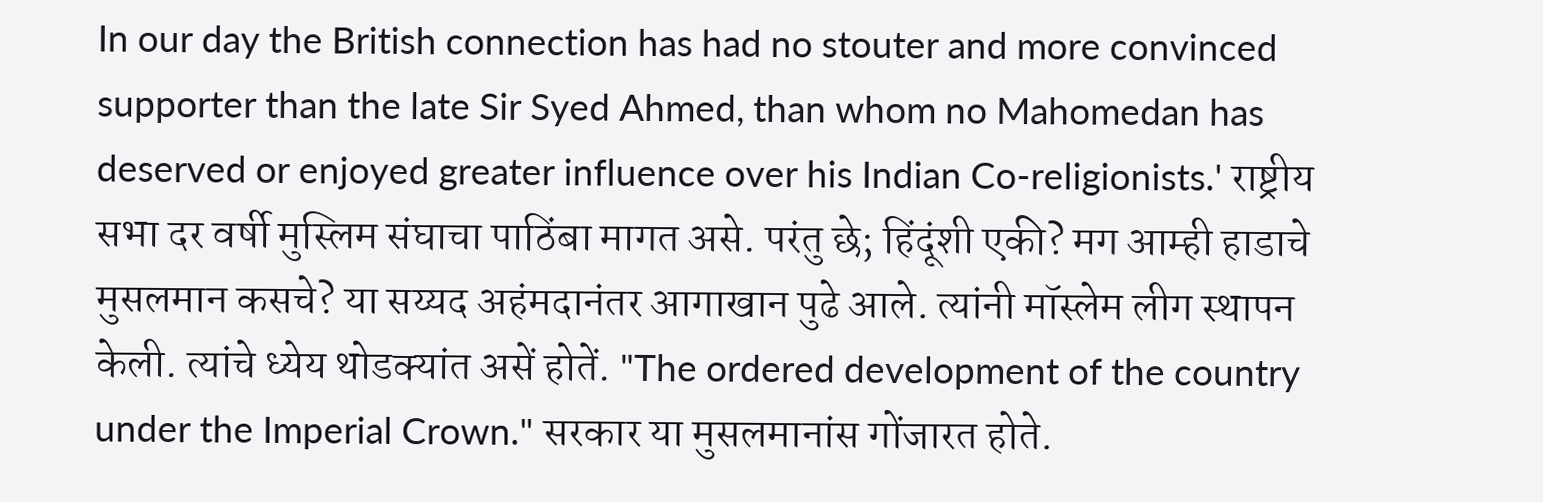In our day the British connection has had no stouter and more convinced supporter than the late Sir Syed Ahmed, than whom no Mahomedan has deserved or enjoyed greater influence over his Indian Co-religionists.' राष्ट्रीय सभा दर वर्षी मुस्लिम संघाचा पाठिंबा मागत असे. परंतु छे; हिंदूंशी एकी? मग आम्ही हाडाचे मुसलमान कसचे? या सय्यद अहंमदानंतर आगाखान पुढे आले. त्यांनी मॉस्लेम लीग स्थापन केली. त्यांचे ध्येय थोडक्यांत असें होतें. "The ordered development of the country under the Imperial Crown." सरकार या मुसलमानांस गोंजारत होते.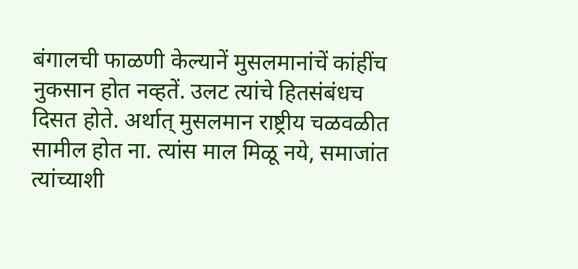बंगालची फाळणी केल्यानें मुसलमानांचें कांहींच नुकसान होत नव्हतें. उलट त्यांचे हितसंबंधच दिसत होते. अर्थात् मुसलमान राष्ट्रीय चळवळीत सामील होत ना. त्यांस माल मिळू नये, समाजांत त्यांच्याशी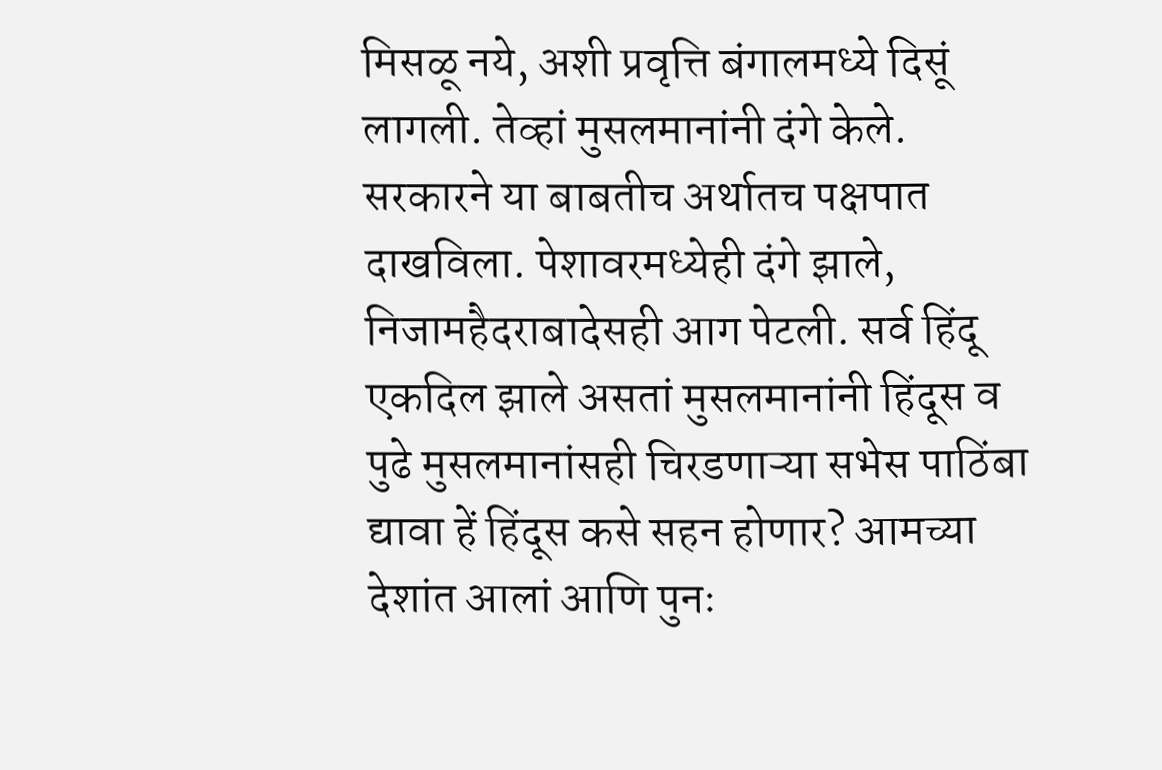मिसळू नये, अशी प्रवृत्ति बंगालमध्ये दिसूं लागली. तेव्हां मुसलमानांनी दंगे केले. सरकारने या बाबतीच अर्थातच पक्षपात दाखविला. पेशावरमध्येही दंगे झाले, निजामहैदराबादेसही आग पेटली. सर्व हिंदू एकदिल झाले असतां मुसलमानांनी हिंदूस व पुढे मुसलमानांसही चिरडणाऱ्या सभेस पाठिंबा द्यावा हें हिंदूस कसे सहन होणार? आमच्या देशांत आलां आणि पुनः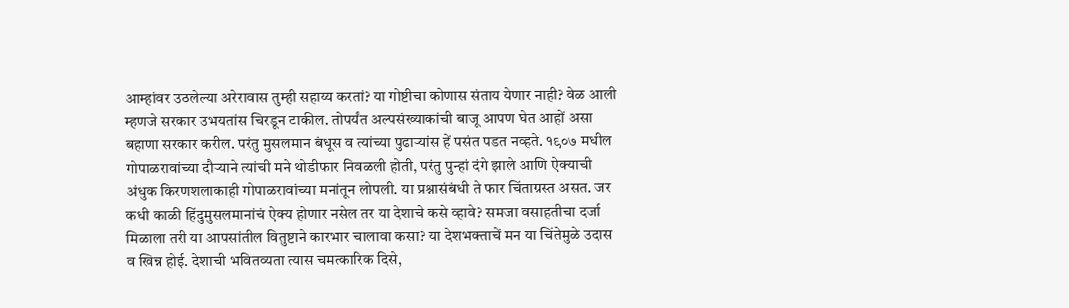आम्हांवर उठलेल्या अरेरावास तुम्ही सहाय्य करतां? या गोष्टीचा कोणास संताय येणार नाही? वेळ आली म्हणजे सरकार उभयतांस चिरडून टाकील. तोपर्यंत अल्पसंख्याकांची बाजू आपण घेत आहों असा बहाणा सरकार करील. परंतु मुसलमान बंधूस व त्यांच्या पुढाऱ्यांस हें पसंत पडत नव्हते. १९०७ मधील गोपाळरावांच्या दौऱ्याने त्यांची मने थोडीफार निवळली होती, परंतु पुन्हां दंगे झाले आणि ऐक्याची अंधुक किरणशलाकाही गोपाळरावांच्या मनांतून लोपली. या प्रश्नासंबंधी ते फार चिंताग्रस्त असत. जर कधी काळी हिंदुमुसलमानांचं ऐक्य होणार नसेल तर या देशाचे कसे व्हावे? समजा वसाहतीचा दर्जा मिळाला तरी या आपसांतील वितुष्टाने कारभार चालावा कसा? या देशभक्ताचें मन या चिंतेमुळे उदास व खिन्न होई. देशाची भवितव्यता त्यास चमत्कारिक दिसे,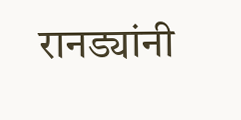रानड्यांनी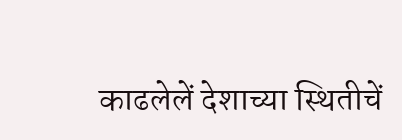काढलेलें देशाच्या स्थितीचें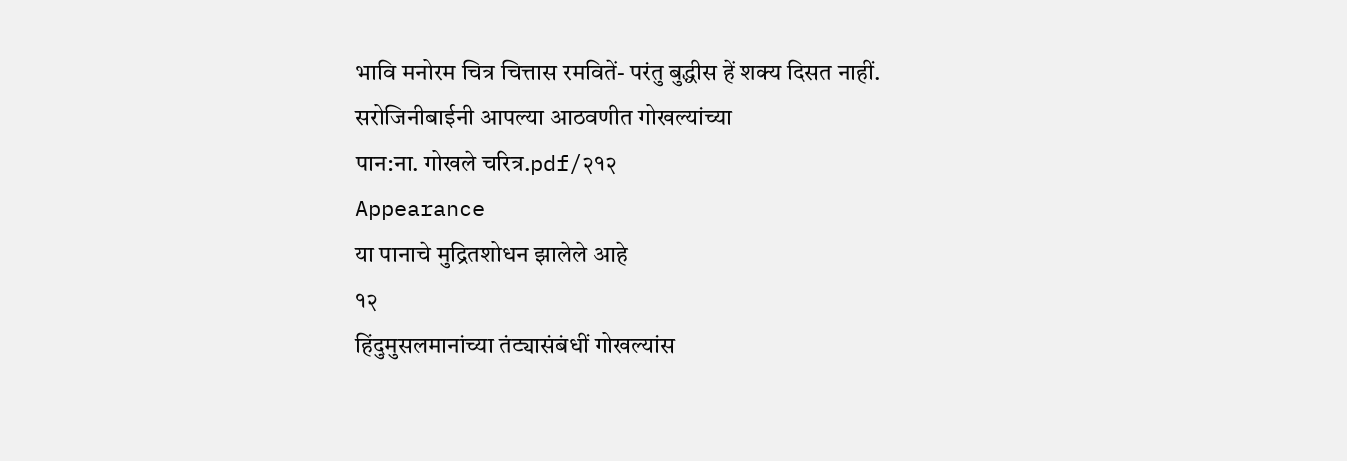भावि मनोरम चित्र चित्तास रमवितें- परंतु बुद्धीस हें शक्य दिसत नाहीं. सरोजिनीबाईनी आपल्या आठवणीत गोखल्यांच्या
पान:ना. गोखले चरित्र.pdf/२१२
Appearance
या पानाचे मुद्रितशोधन झालेले आहे
१२
हिंदुमुसलमानांच्या तंट्यासंबंधीं गोखल्यांस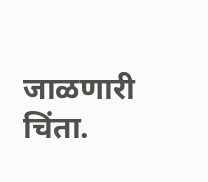जाळणारी चिंता.